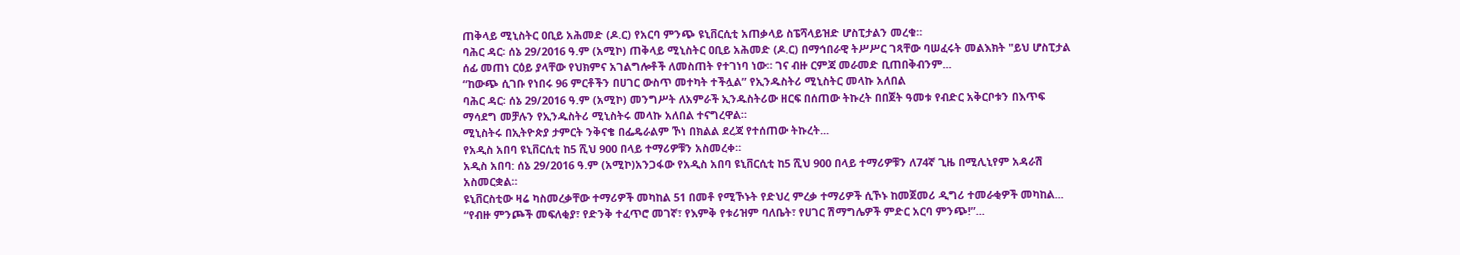ጠቅላይ ሚኒስትር ዐቢይ አሕመድ (ዶ.ር) የአርባ ምንጭ ዩኒቨርሲቲ አጠቃላይ ስፔሻላይዝድ ሆስፒታልን መረቁ።
ባሕር ዳር፡ ሰኔ 29/2016 ዓ.ም (አሚኮ) ጠቅላይ ሚኒስትር ዐቢይ አሕመድ (ዶ.ር) በማኅበራዊ ትሥሥር ገጻቸው ባሠፈሩት መልእክት "ይህ ሆስፒታል ሰፊ መጠነ ርዕይ ያላቸው የህክምና አገልግሎቶች ለመስጠት የተገነባ ነው። ገና ብዙ ርምጃ መራመድ ቢጠበቅብንም...
“ከውጭ ሲገቡ የነበሩ 96 ምርቶችን በሀገር ውስጥ መተካት ተችሏል” የኢንዱስትሪ ሚኒስትር መላኩ አለበል
ባሕር ዳር፡ ሰኔ 29/2016 ዓ.ም (አሚኮ) መንግሥት ለአምራች ኢንዱስትሪው ዘርፍ በሰጠው ትኩረት በበጀት ዓመቱ የብድር አቅርቦቱን በእጥፍ ማሳደግ መቻሉን የኢንዱስትሪ ሚኒስትሩ መላኩ አለበል ተናግረዋል።
ሚኒስትሩ በኢትዮጵያ ታምርት ንቅናቄ በፌዴራልም ኾነ በክልል ደረጃ የተሰጠው ትኩረት...
የአዲስ አበባ ዩኒቨርሲቲ ከ5 ሺህ 900 በላይ ተማሪዎቹን አስመረቀ።
አዲስ አበባ: ሰኔ 29/2016 ዓ.ም (አሚኮ)አንጋፋው የአዲስ አበባ ዩኒቨርሲቲ ከ5 ሺህ 900 በላይ ተማሪዎቹን ለ74ኛ ጊዜ በሚሊኒየም አዳራሽ አስመርቋል።
ዩኒቨርስቲው ዛሬ ካስመረቃቸው ተማሪዎች መካከል 51 በመቶ የሚኾኑት የድህረ ምረቃ ተማሪዎች ሲኾኑ ከመጀመሪ ዲግሪ ተመራቂዎች መካከል...
“የብዙ ምንጮች መፍለቂያ፣ የድንቅ ተፈጥሮ መገኛ፣ የእምቅ የቱሪዝም ባለቤት፣ የሀገር ሽማግሌዎች ምድር አርባ ምንጭ!”...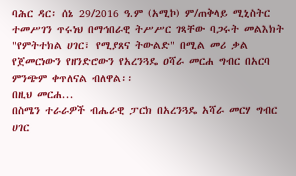ባሕር ዳር፡ ሰኔ 29/2016 ዓ.ም (አሚኮ) ም/ጠቅላይ ሚኒስትር ተመሥገን ጥሩነህ በማኅበራዊ ትሥሥር ገጻቸው ባጋሩት መልእክት "የምትተክል ሀገር፣ የሚያጸና ትውልድ" በሚል መሪ ቃል የጀመርነውን የዘንድሮውን የአረንጓዴ ዐሻራ መርሐ ግብር በአርባ ምንጭም ቀጥለናል ብለዋል፡፡
በዚህ መርሐ...
በስሜን ተራራዎች ብሔራዊ ፓርክ በአረንጓዴ አሻራ መርሃ ግብር ሀገር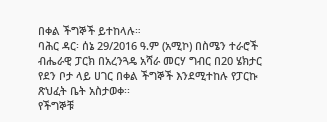በቀል ችግኞች ይተከላሉ።
ባሕር ዳር፡ ሰኔ 29/2016 ዓ.ም (አሚኮ) በስሜን ተራሮች ብሔራዊ ፓርክ በአረንጓዴ አሻራ መርሃ ግብር በ20 ሄክታር የደን ቦታ ላይ ሀገር በቀል ችግኞች እንደሚተከሉ የፓርኩ ጽህፈት ቤት አስታወቀ፡፡
የችግኞቹ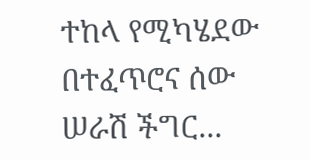ተከላ የሚካሄደው በተፈጥሮና ሰው ሠራሽ ችግር...